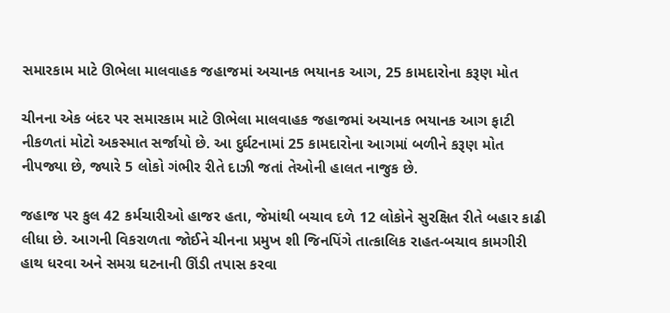સમારકામ માટે ઊભેલા માલવાહક જહાજમાં અચાનક ભયાનક આગ, 25 કામદારોના કરૂણ મોત

ચીનના એક બંદર પર સમારકામ માટે ઊભેલા માલવાહક જહાજમાં અચાનક ભયાનક આગ ફાટી નીકળતાં મોટો અકસ્માત સર્જાયો છે. આ દુર્ઘટનામાં 25 કામદારોના આગમાં બળીને કરૂણ મોત નીપજ્યા છે, જ્યારે 5 લોકો ગંભીર રીતે દાઝી જતાં તેઓની હાલત નાજુક છે.

જહાજ પર કુલ 42 કર્મચારીઓ હાજર હતા, જેમાંથી બચાવ દળે 12 લોકોને સુરક્ષિત રીતે બહાર કાઢી લીધા છે. આગની વિકરાળતા જોઈને ચીનના પ્રમુખ શી જિનપિંગે તાત્કાલિક રાહત-બચાવ કામગીરી હાથ ધરવા અને સમગ્ર ઘટનાની ઊંડી તપાસ કરવા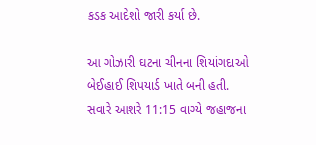કડક આદેશો જારી કર્યા છે.

આ ગોઝારી ઘટના ચીનના શિયાંગદાઓ બેઈહાઈ શિપયાર્ડ ખાતે બની હતી. સવારે આશરે 11:15 વાગ્યે જહાજના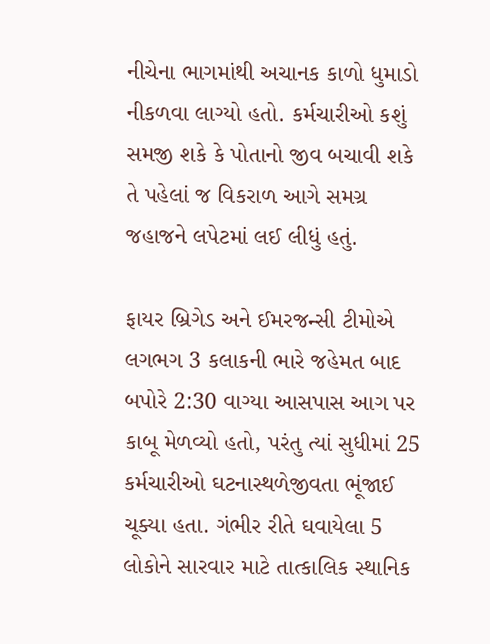નીચેના ભાગમાંથી અચાનક કાળો ધુમાડો નીકળવા લાગ્યો હતો. કર્મચારીઓ કશું સમજી શકે કે પોતાનો જીવ બચાવી શકે તે પહેલાં જ વિકરાળ આગે સમગ્ર જહાજને લપેટમાં લઈ લીધું હતું.

ફાયર બ્રિગેડ અને ઈમરજન્સી ટીમોએ લગભગ 3 કલાકની ભારે જહેમત બાદ બપોરે 2:30 વાગ્યા આસપાસ આગ પર કાબૂ મેળવ્યો હતો, પરંતુ ત્યાં સુધીમાં 25 કર્મચારીઓ ઘટનાસ્થળેજીવતા ભૂંજાઈ ચૂક્યા હતા. ગંભીર રીતે ઘવાયેલા 5 લોકોને સારવાર માટે તાત્કાલિક સ્થાનિક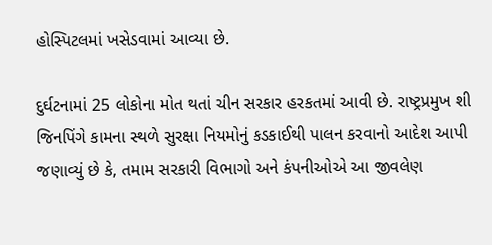હોસ્પિટલમાં ખસેડવામાં આવ્યા છે.

દુર્ઘટનામાં 25 લોકોના મોત થતાં ચીન સરકાર હરકતમાં આવી છે. રાષ્ટ્રપ્રમુખ શી જિનપિંગે કામના સ્થળે સુરક્ષા નિયમોનું કડકાઈથી પાલન કરવાનો આદેશ આપી જણાવ્યું છે કે, તમામ સરકારી વિભાગો અને કંપનીઓએ આ જીવલેણ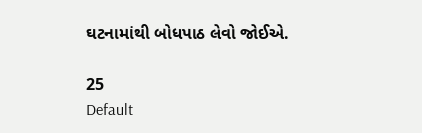ઘટનામાંથી બોધપાઠ લેવો જોઈએ.

25
Default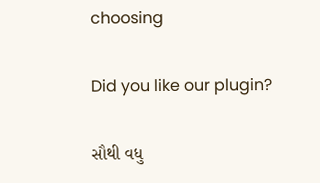choosing

Did you like our plugin?

સૌથી વધુ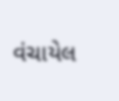વંચાયેલ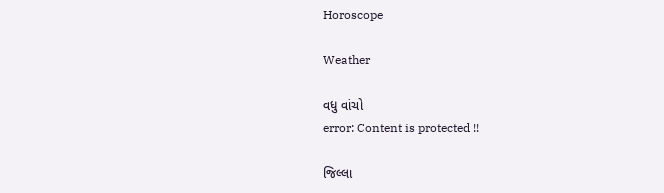Horoscope

Weather

વધુ વાંચો
error: Content is protected !!

જિલ્લા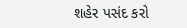શહેર પસંદ કરો